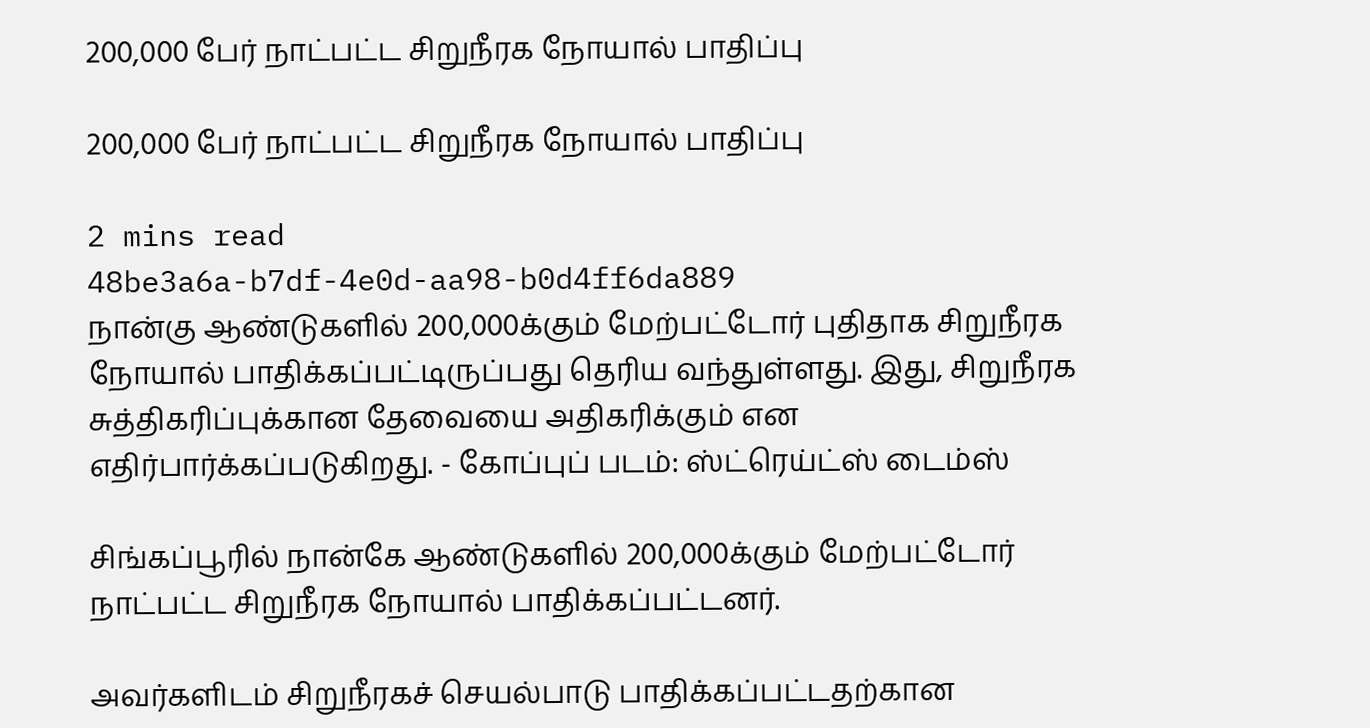200,000 பேர் நாட்பட்ட சிறுநீரக நோயால் பாதிப்பு

200,000 பேர் நாட்பட்ட சிறுநீரக நோயால் பாதிப்பு

2 mins read
48be3a6a-b7df-4e0d-aa98-b0d4ff6da889
நான்கு ஆண்டுகளில் 200,000க்கும் மேற்பட்டோர் புதிதாக சிறுநீரக நோயால் பாதிக்கப்பட்டிருப்பது தெரிய வந்துள்ளது. இது, சிறுநீரக சுத்திகரிப்புக்கான தேவையை அதிகரிக்கும் என எதிர்பார்க்கப்படுகிறது. - கோப்புப் படம்: ஸ்ட்ரெய்ட்ஸ் டைம்ஸ்

சிங்கப்பூரில் நான்கே ஆண்டுகளில் 200,000க்கும் மேற்பட்டோர் நாட்பட்ட சிறுநீரக நோயால் பாதிக்கப்பட்டனர்.

அவர்களிடம் சிறுநீரகச் செயல்பாடு பாதிக்கப்பட்டதற்கான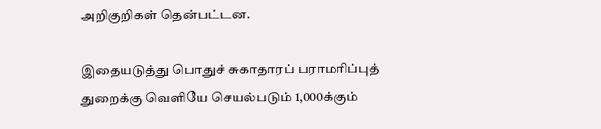அறிகுறிகள் தென்பட்டன.

இதையடுத்து பொதுச் சுகாதாரப் பராமரிப்புத் துறைக்கு வெளியே செயல்படும் 1,000க்கும்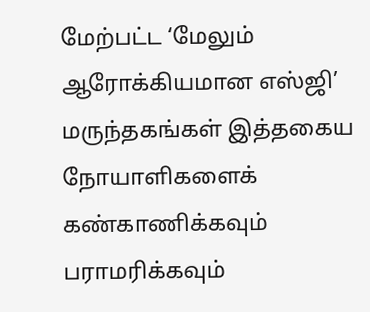மேற்பட்ட ‘மேலும் ஆரோக்கியமான எஸ்ஜி’ மருந்தகங்கள் இத்தகைய நோயாளிகளைக் கண்காணிக்கவும் பராமரிக்கவும்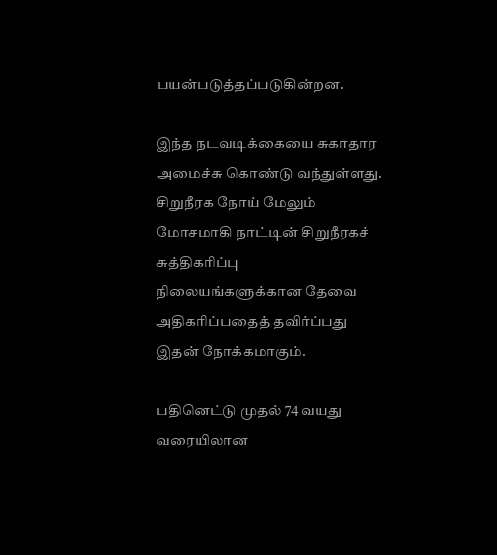பயன்படுத்தப்படுகின்றன.

இந்த நடவடிக்கையை சுகாதார அமைச்சு கொண்டு வந்துள்ளது. சிறுநீரக நோய் மேலும் மோசமாகி நாட்டின் சிறுநீரகச் சுத்திகரிப்பு நிலையங்களுக்கான தேவை அதிகரிப்பதைத் தவிர்ப்பது இதன் நோக்கமாகும்.

பதினெட்டு முதல் 74 வயது வரையிலான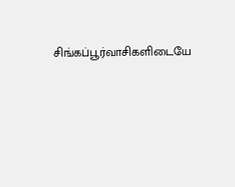சிங்கப்பூர்வாசிகளிடையே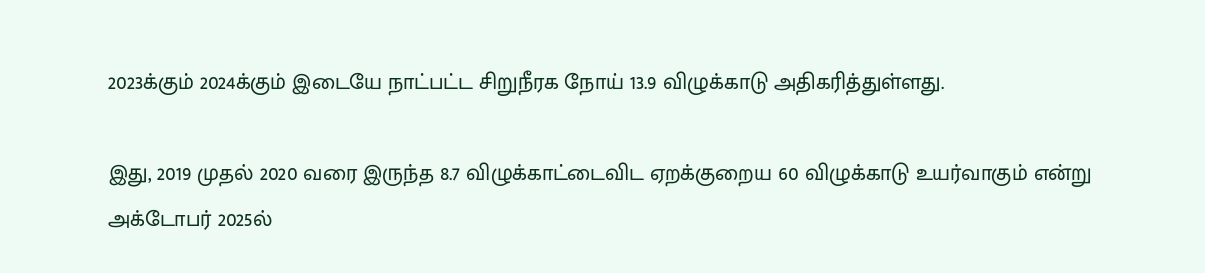2023க்கும் 2024க்கும் இடையே நாட்பட்ட சிறுநீரக நோய் 13.9 விழுக்காடு அதிகரித்துள்ளது.

இது, 2019 முதல் 2020 வரை இருந்த 8.7 விழுக்காட்டைவிட ஏறக்குறைய 60 விழுக்காடு உயர்வாகும் என்று அக்டோபர் 2025ல்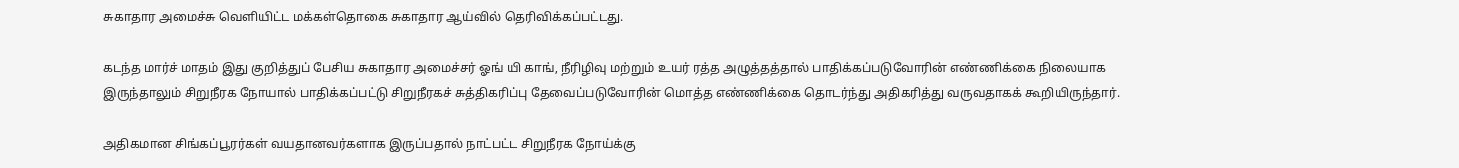சுகாதார அமைச்சு வெளியிட்ட மக்கள்தொகை சுகாதார ஆய்வில் தெரிவிக்கப்பட்டது.

கடந்த மார்ச் மாதம் இது குறித்துப் பேசிய சுகாதார அமைச்சர் ஓங் யி காங், நீரிழிவு மற்றும் உயர் ரத்த அழுத்தத்தால் பாதிக்கப்படுவோரின் எண்ணிக்கை நிலையாக இருந்தாலும் சிறுநீரக நோயால் பாதிக்கப்பட்டு சிறுநீரகச் சுத்திகரிப்பு தேவைப்படுவோரின் மொத்த எண்ணிக்கை தொடர்ந்து அதிகரித்து வருவதாகக் கூறியிருந்தார்.

அதிகமான சிங்கப்பூரர்கள் வயதானவர்களாக இருப்பதால் நாட்பட்ட சிறுநீரக நோய்க்கு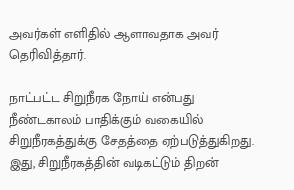அவர்கள் எளிதில் ஆளாவதாக அவர் தெரிவித்தார்.

நாட்பட்ட சிறுநீரக நோய் என்பது நீண்டகாலம் பாதிக்கும் வகையில் சிறுநீரகத்துக்கு சேதத்தை ஏற்படுத்துகிறது. இது, சிறுநீரகத்தின் வடிகட்டும் திறன்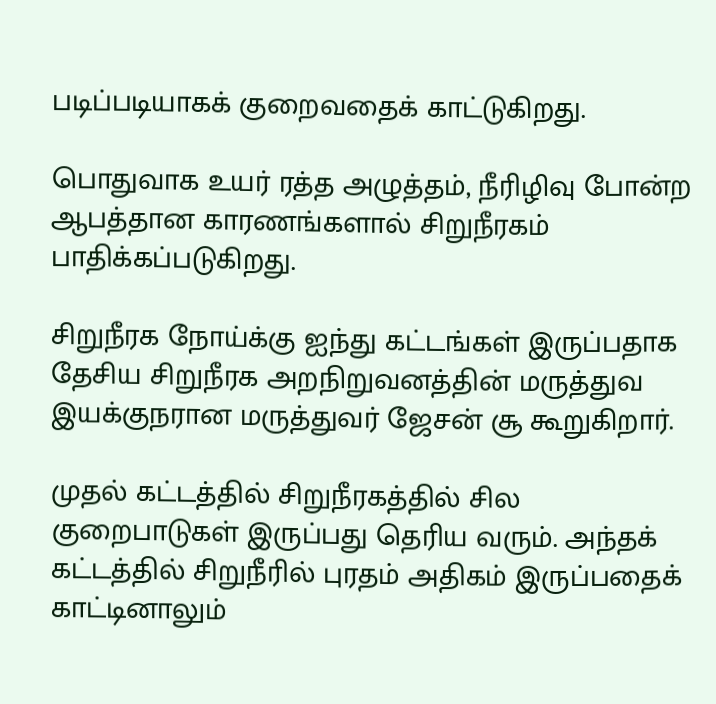படிப்படியாகக் குறைவதைக் காட்டுகிறது.

பொதுவாக உயர் ரத்த அழுத்தம், நீரிழிவு போன்ற ஆபத்தான காரணங்களால் சிறுநீரகம் பாதிக்கப்படுகிறது.

சிறுநீரக நோய்க்கு ஐந்து கட்டங்கள் இருப்பதாக தேசிய சிறுநீரக அறநிறுவனத்தின் மருத்துவ இயக்குநரான மருத்துவர் ஜேசன் சூ கூறுகிறார்.

முதல் கட்டத்தில் சிறுநீரகத்தில் சில குறைபாடுகள் இருப்பது தெரிய வரும். அந்தக் கட்டத்தில் சிறுநீரில் புரதம் அதிகம் இருப்பதைக் காட்டினாலும்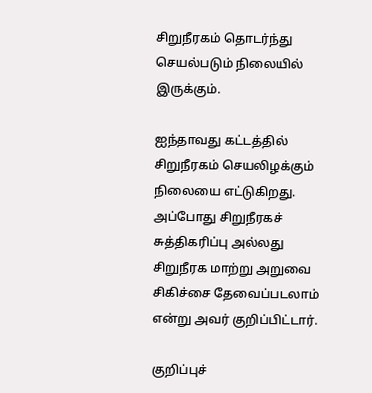சிறுநீரகம் தொடர்ந்து செயல்படும் நிலையில் இருக்கும்.

ஐந்தாவது கட்டத்தில் சிறுநீரகம் செயலிழக்கும் நிலையை எட்டுகிறது. அப்போது சிறுநீரகச் சுத்திகரிப்பு அல்லது சிறுநீரக மாற்று அறுவை சிகிச்சை தேவைப்படலாம் என்று அவர் குறிப்பிட்டார்.

குறிப்புச்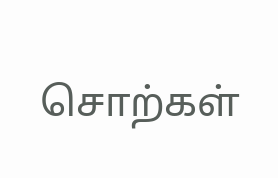சொற்கள்